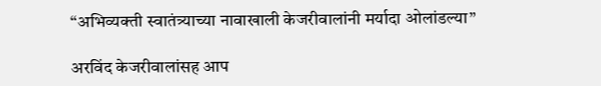“अभिव्यक्ती स्वातंत्र्याच्या नावाखाली केजरीवालांनी मर्यादा ओलांडल्या”

अरविंद केजरीवालांसह आप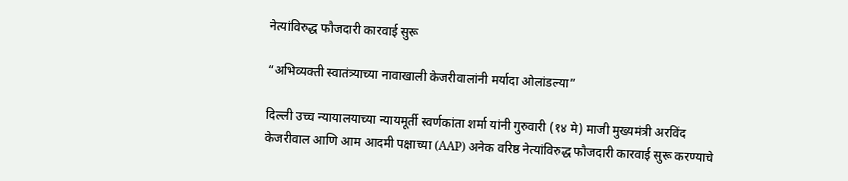नेत्यांविरुद्ध फौजदारी कारवाई सुरू

“अभिव्यक्ती स्वातंत्र्याच्या नावाखाली केजरीवालांनी मर्यादा ओलांडल्या”

दिल्ली उच्च न्यायालयाच्या न्यायमूर्ती स्वर्णकांता शर्मा यांनी गुरुवारी (१४ मे) माजी मुख्यमंत्री अरविंद केजरीवाल आणि आम आदमी पक्षाच्या (AAP) अनेक वरिष्ठ नेत्यांविरुद्ध फौजदारी कारवाई सुरू करण्याचे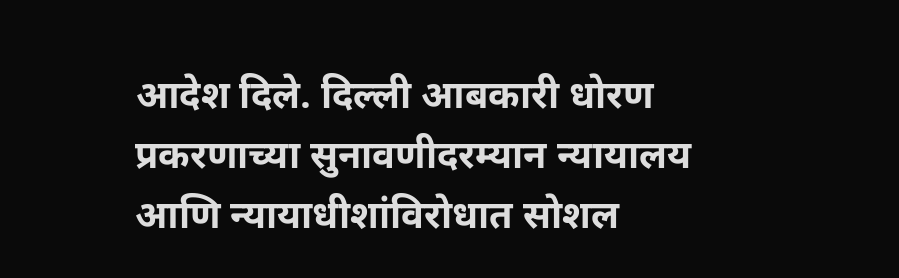आदेश दिले. दिल्ली आबकारी धोरण प्रकरणाच्या सुनावणीदरम्यान न्यायालय आणि न्यायाधीशांविरोधात सोशल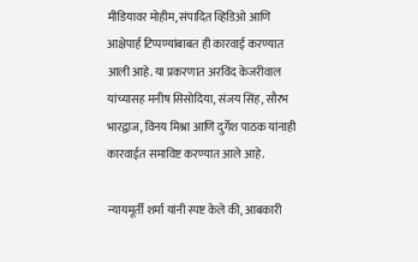मीडियावर मोहीम, संपादित व्हिडिओ आणि आक्षेपार्ह टिप्पण्यांबाबत ही कारवाई करण्यात आली आहे. या प्रकरणात अरविंद केजरीवाल यांच्यासह मनीष सिसोदिया, संजय सिंह, सौरभ भारद्वाज, विनय मिश्रा आणि दुर्गेश पाठक यांनाही कारवाईत समाविष्ट करण्यात आले आहे.

न्यायमूर्ती शर्मा यांनी स्पष्ट केले की, आबकारी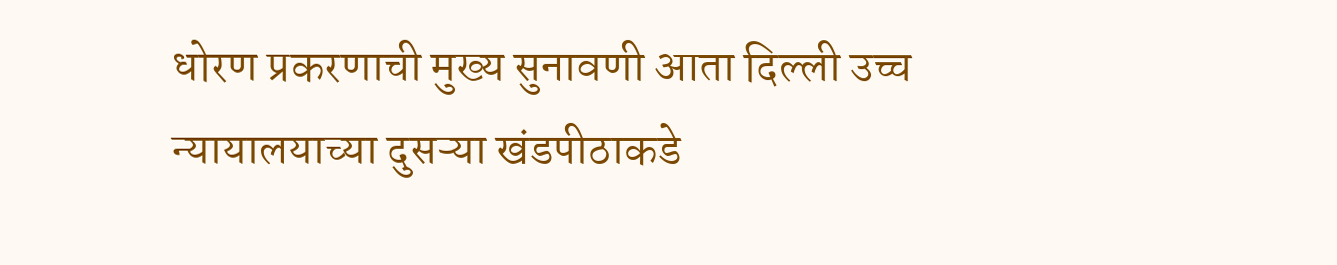धोरण प्रकरणाची मुख्य सुनावणी आता दिल्ली उच्च न्यायालयाच्या दुसऱ्या खंडपीठाकडे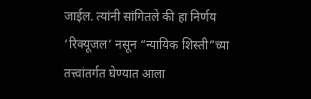जाईल. त्यांनी सांगितले की हा निर्णय ‘रिक्यूजल’ नसून “न्यायिक शिस्ती”च्या तत्त्वांतर्गत घेण्यात आला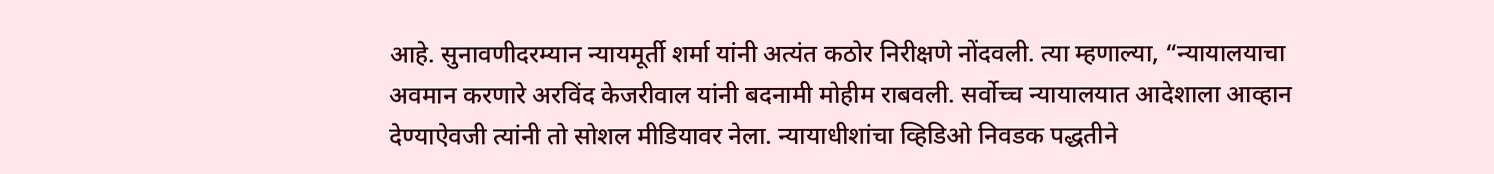आहे. सुनावणीदरम्यान न्यायमूर्ती शर्मा यांनी अत्यंत कठोर निरीक्षणे नोंदवली. त्या म्हणाल्या, “न्यायालयाचा अवमान करणारे अरविंद केजरीवाल यांनी बदनामी मोहीम राबवली. सर्वोच्च न्यायालयात आदेशाला आव्हान देण्याऐवजी त्यांनी तो सोशल मीडियावर नेला. न्यायाधीशांचा व्हिडिओ निवडक पद्धतीने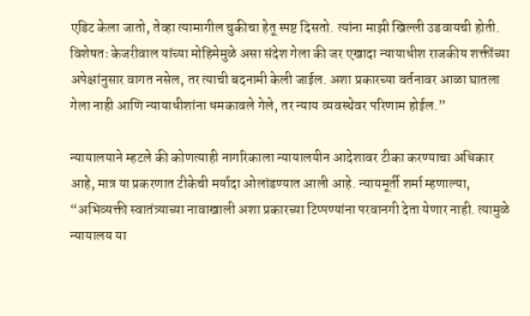एडिट केला जातो, तेव्हा त्यामागील चुकीचा हेतू स्पष्ट दिसतो. त्यांना माझी खिल्ली उडवायची होती. विशेषतः केजरीवाल यांच्या मोहिमेमुळे असा संदेश गेला की जर एखादा न्यायाधीश राजकीय शक्तींच्या अपेक्षांनुसार वागत नसेल, तर त्याची बदनामी केली जाईल. अशा प्रकारच्या वर्तनावर आळा घातला गेला नाही आणि न्यायाधीशांना धमकावले गेले, तर न्याय व्यवस्थेवर परिणाम होईल.”

न्यायालयाने म्हटले की कोणत्याही नागरिकाला न्यायालयीन आदेशावर टीका करण्याचा अधिकार आहे, मात्र या प्रकरणात टीकेची मर्यादा ओलांडण्यात आली आहे. न्यायमूर्ती शर्मा म्हणाल्या, “अभिव्यक्ती स्वातंत्र्याच्या नावाखाली अशा प्रकारच्या टिप्पण्यांना परवानगी देता येणार नाही. त्यामुळे न्यायालय या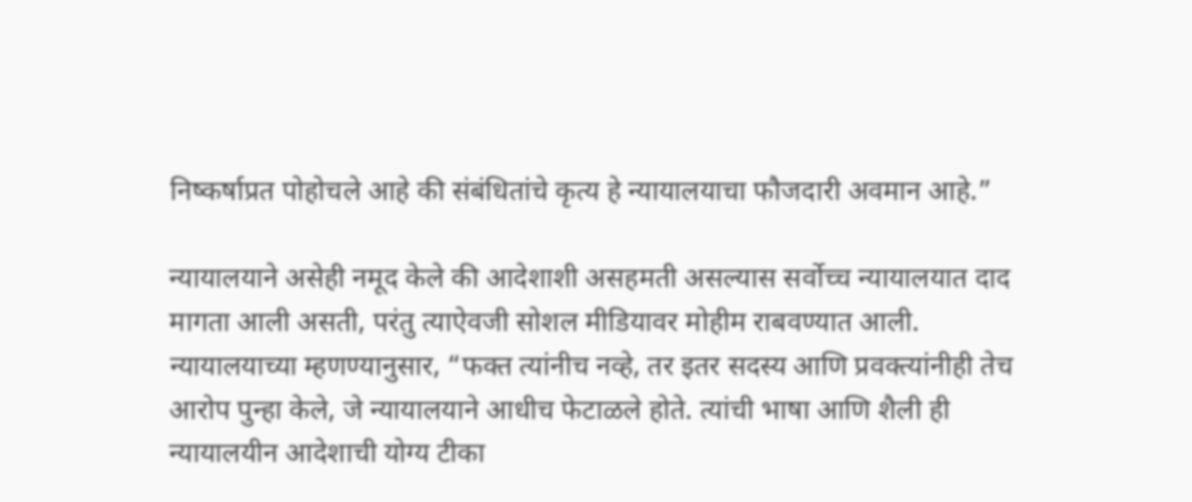निष्कर्षाप्रत पोहोचले आहे की संबंधितांचे कृत्य हे न्यायालयाचा फौजदारी अवमान आहे.”

न्यायालयाने असेही नमूद केले की आदेशाशी असहमती असल्यास सर्वोच्च न्यायालयात दाद मागता आली असती, परंतु त्याऐवजी सोशल मीडियावर मोहीम राबवण्यात आली. न्यायालयाच्या म्हणण्यानुसार, “फक्त त्यांनीच नव्हे, तर इतर सदस्य आणि प्रवक्त्यांनीही तेच आरोप पुन्हा केले, जे न्यायालयाने आधीच फेटाळले होते. त्यांची भाषा आणि शैली ही न्यायालयीन आदेशाची योग्य टीका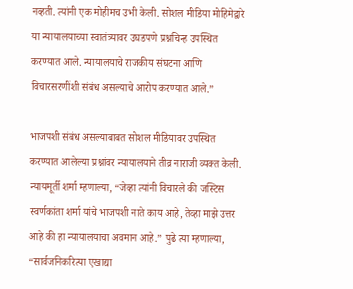नव्हती. त्यांनी एक मोहीमच उभी केली. सोशल मीडिया मोहिमेद्वारे या न्यायालयाच्या स्वातंत्र्यावर उघडपणे प्रश्नचिन्ह उपस्थित करण्यात आले. न्यायालयाचे राजकीय संघटना आणि विचारसरणींशी संबंध असल्याचे आरोप करण्यात आले.”

भाजपशी संबंध असल्याबाबत सोशल मीडियावर उपस्थित करण्यात आलेल्या प्रश्नांवर न्यायालयाने तीव्र नाराजी व्यक्त केली. न्यायमूर्ती शर्मा म्हणाल्या, “जेव्हा त्यांनी विचारले की जस्टिस स्वर्णकांता शर्मा यांचे भाजपशी नाते काय आहे, तेव्हा माझे उत्तर आहे की हा न्यायालयाचा अवमान आहे.” पुढे त्या म्हणाल्या, “सार्वजनिकरित्या एखाद्या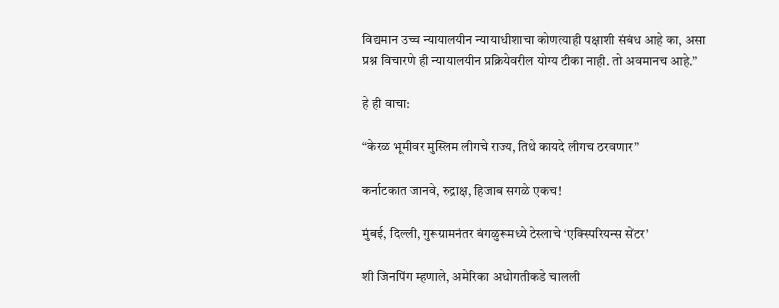विद्यमान उच्च न्यायालयीन न्यायाधीशाचा कोणत्याही पक्षाशी संबंध आहे का, असा प्रश्न विचारणे ही न्यायालयीन प्रक्रियेवरील योग्य टीका नाही. तो अवमानच आहे.”

हे ही वाचा:

“केरळ भूमीवर मुस्लिम लीगचे राज्य, तिथे कायदे लीगच ठरवणार”

कर्नाटकात जानवे, रुद्राक्ष, हिजाब सगळे एकच!

मुंबई, दिल्ली, गुरूग्रामनंतर बंगळुरूमध्ये टेस्लाचे ‘एक्स्पिरियन्स सेंटर’

शी जिनपिंग म्हणाले, अमेरिका अधोगतीकडे चालली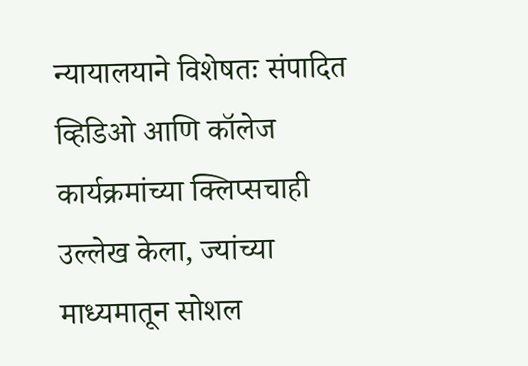न्यायालयाने विशेषतः संपादित व्हिडिओ आणि कॉलेज कार्यक्रमांच्या क्लिप्सचाही उल्लेख केला, ज्यांच्या माध्यमातून सोशल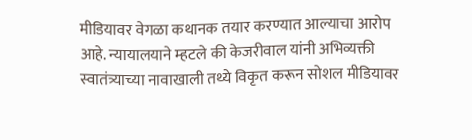मीडियावर वेगळा कथानक तयार करण्यात आल्याचा आरोप आहे. न्यायालयाने म्हटले की केजरीवाल यांनी अभिव्यक्ती स्वातंत्र्याच्या नावाखाली तथ्ये विकृत करून सोशल मीडियावर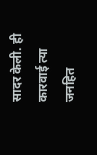सादर केली. ही कारवाई त्या जनहित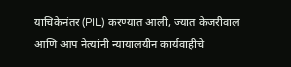याचिकेनंतर (PIL) करण्यात आली, ज्यात केजरीवाल आणि आप नेत्यांनी न्यायालयीन कार्यवाहीचे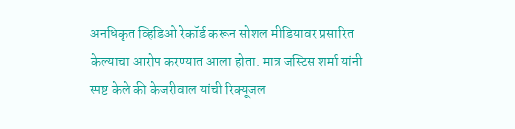अनधिकृत व्हिडिओ रेकॉर्ड करून सोशल मीडियावर प्रसारित केल्याचा आरोप करण्यात आला होता. मात्र जस्टिस शर्मा यांनी स्पष्ट केले की केजरीवाल यांची रिक्यूजल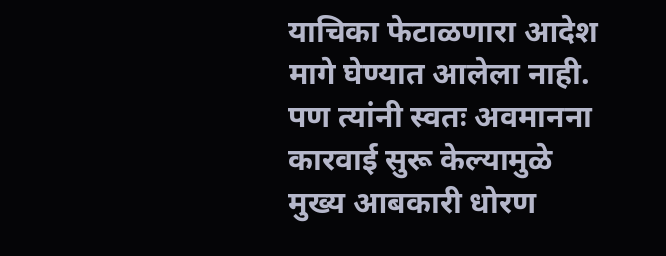याचिका फेटाळणारा आदेश मागे घेण्यात आलेला नाही. पण त्यांनी स्वतः अवमानना कारवाई सुरू केल्यामुळे मुख्य आबकारी धोरण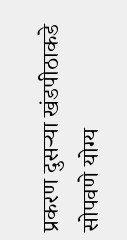प्रकरण दुसऱ्या खंडपीठाकडे सोपवणे योग्य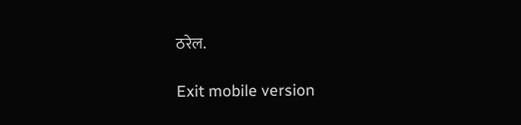ठरेल.

Exit mobile version